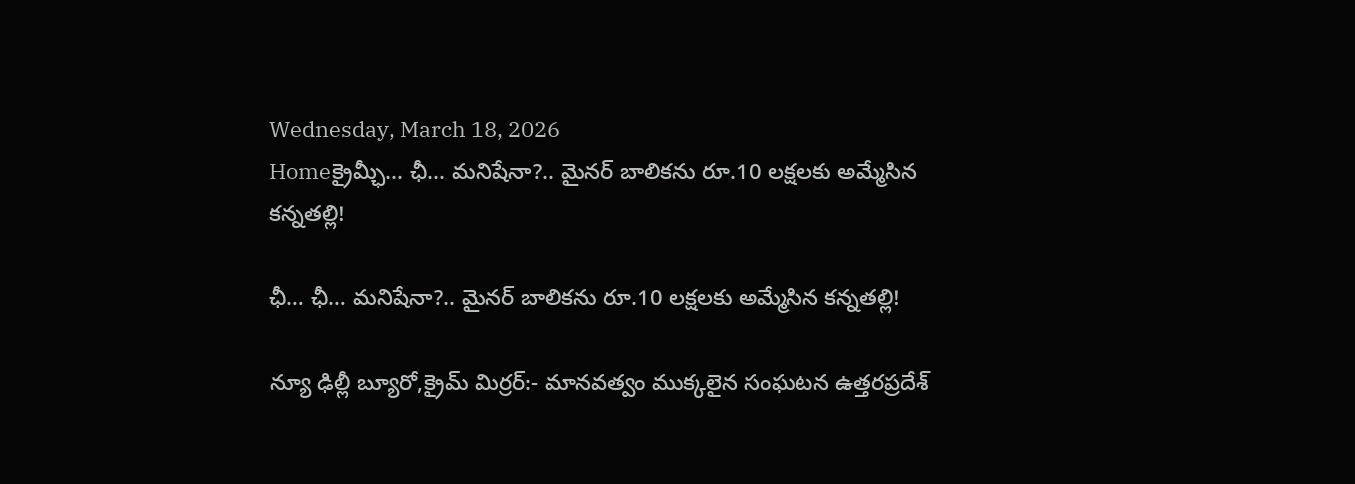Wednesday, March 18, 2026
Homeక్రైమ్ఛీ... ఛీ... మనిషేనా?.. మైనర్ బాలికను రూ.10 లక్షలకు అమ్మేసిన కన్నతల్లి!

ఛీ… ఛీ… మనిషేనా?.. మైనర్ బాలికను రూ.10 లక్షలకు అమ్మేసిన కన్నతల్లి!

న్యూ ఢిల్లీ బ్యూరో,క్రైమ్ మిర్రర్:- మానవత్వం ముక్కలైన సంఘటన ఉత్తరప్రదేశ్‌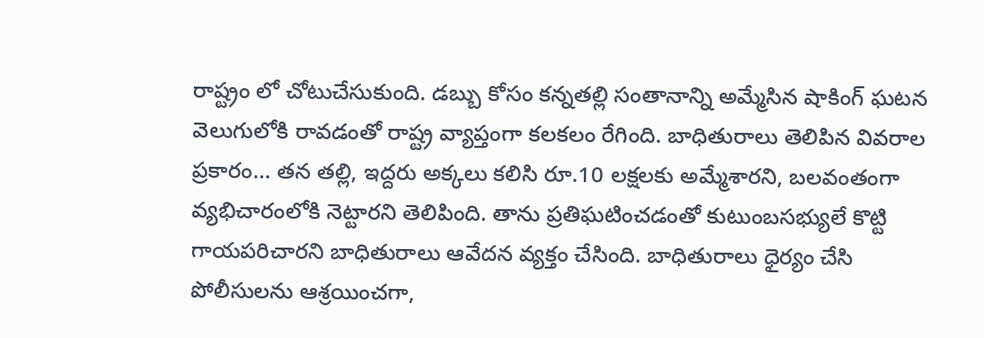రాష్ట్రం లో చోటుచేసుకుంది. డబ్బు కోసం కన్నతల్లి సంతానాన్ని అమ్మేసిన షాకింగ్ ఘటన వెలుగులోకి రావడంతో రాష్ట్ర వ్యాప్తంగా కలకలం రేగింది. బాధితురాలు తెలిపిన వివరాల ప్రకారం… తన తల్లి, ఇద్దరు అక్కలు కలిసి రూ.10 లక్షలకు అమ్మేశారని, బలవంతంగా వ్యభిచారంలోకి నెట్టారని తెలిపింది. తాను ప్రతిఘటించడంతో కుటుంబసభ్యులే కొట్టి గాయపరిచారని బాధితురాలు ఆవేదన వ్యక్తం చేసింది. బాధితురాలు ధైర్యం చేసి పోలీసులను ఆశ్రయించగా,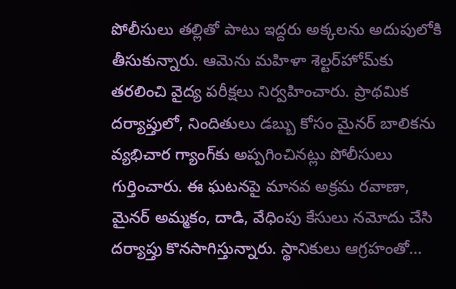పోలీసులు తల్లితో పాటు ఇద్దరు అక్కలను అదుపులోకి తీసుకున్నారు. ఆమెను మహిళా శెల్టర్‌హోమ్‌కు తరలించి వైద్య పరీక్షలు నిర్వహించారు. ప్రాథమిక దర్యాప్తులో, నిందితులు డబ్బు కోసం మైనర్ బాలికను వ్యభిచార గ్యాంగ్‌కు అప్పగించినట్లు పోలీసులు గుర్తించారు. ఈ ఘటనపై మానవ అక్రమ రవాణా, మైనర్ అమ్మకం, దాడి, వేధింపు కేసులు నమోదు చేసి దర్యాప్తు కొనసాగిస్తున్నారు. స్థానికులు ఆగ్రహంతో…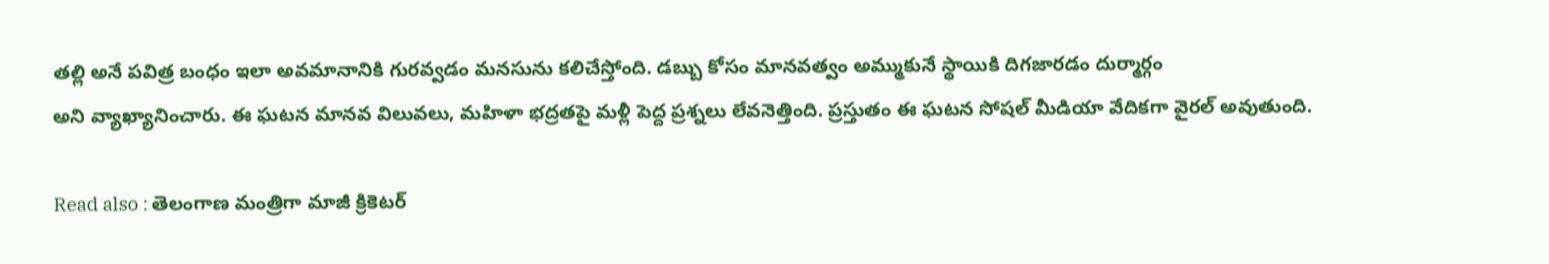తల్లి అనే పవిత్ర బంధం ఇలా అవమానానికి గురవ్వడం మనసును కలిచేస్తోంది. డబ్బు కోసం మానవత్వం అమ్ముకునే స్థాయికి దిగజారడం దుర్మార్గం
అని వ్యాఖ్యానించారు. ఈ ఘటన మానవ విలువలు, మహిళా భద్రతపై మళ్లీ పెద్ద ప్రశ్నలు లేవనెత్తింది. ప్రస్తుతం ఈ ఘటన సోషల్ మీడియా వేదికగా వైరల్ అవుతుంది.

Read also : తెలంగాణ మంత్రిగా మాజీ క్రికెటర్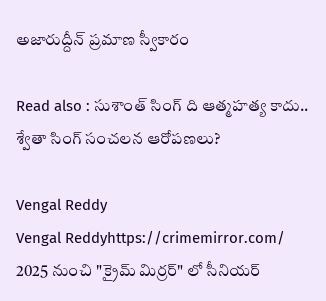అజారుద్దీన్ ప్రమాణ స్వీకారం

Read also : సుశాంత్ సింగ్ ది ఆత్మహత్య కాదు.. శ్వేతా సింగ్ సంచలన ఆరోపణలు?

Vengal Reddy
Vengal Reddyhttps://crimemirror.com/
2025 నుంచి "క్రైమ్ మిర్రర్" లో సీనియర్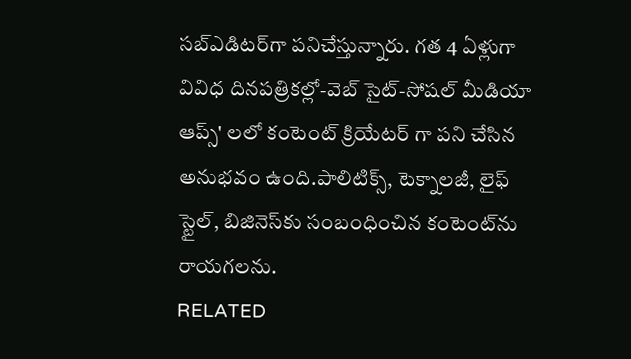సబ్‌ఎడిటర్‌గా పనిచేస్తున్నారు. గత 4 ఏళ్లుగా వివిధ దినపత్రికల్లో-వెబ్ సైట్-సోషల్ మీడియా ఆప్స్' లలో కంటెంట్ క్రియేటర్ గా పని చేసిన అనుభవం ఉంది.పాలిటిక్స్‌, టెక్నాలజీ, లైఫ్‌ స్టైల్‌, బిజినెస్‌కు సంబంధించిన కంటెంట్‌ను రాయగలను.
RELATED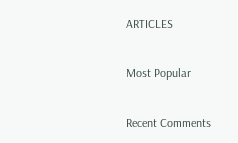ARTICLES

Most Popular

Recent Comments